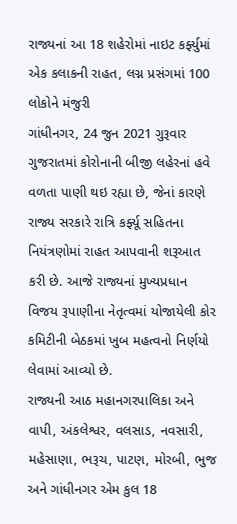રાજ્યનાં આ 18 શહેરોમાં નાઇટ કર્ફ્યુમાં એક કલાકની રાહત, લગ્ન પ્રસંગમાં 100 લોકોને મંજુરી
ગાંધીનગર, 24 જુન 2021 ગુરૂવાર
ગુજરાતમાં કોરોનાની બીજી લહેરનાં હવે વળતા પાણી થઇ રહ્યા છે, જેનાં કારણે રાજ્ય સરકારે રાત્રિ કર્ફ્યૂ સહિતના નિયંત્રણોમાં રાહત આપવાની શરૂઆત કરી છે. આજે રાજ્યનાં મુખ્યપ્રધાન વિજય રૂપાણીના નેતૃત્વમાં યોજાયેલી કોર કમિટીની બેઠકમાં ખુબ મહત્વનો નિર્ણયો લેવામાં આવ્યો છે.
રાજ્યની આઠ મહાનગરપાલિકા અને વાપી, અંકલેશ્વર, વલસાડ, નવસારી, મહેસાણા, ભરૂચ, પાટણ, મોરબી, ભુજ અને ગાંધીનગર એમ કુલ 18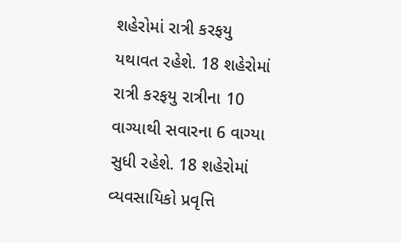શહેરોમાં રાત્રી કરફયુ યથાવત રહેશે. 18 શહેરોમાં રાત્રી કરફયુ રાત્રીના 10 વાગ્યાથી સવારના 6 વાગ્યા સુધી રહેશે. 18 શહેરોમાં વ્યવસાયિકો પ્રવૃત્તિ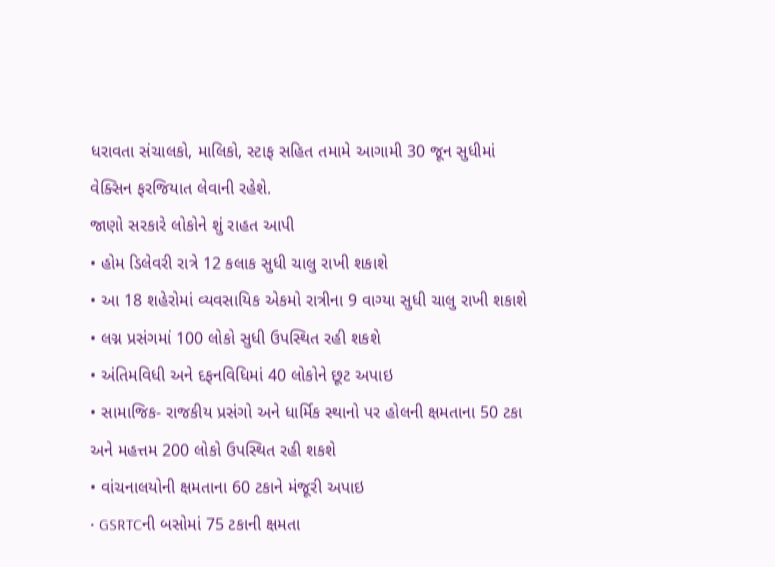ધરાવતા સંચાલકો, માલિકો, સ્ટાફ સહિત તમામે આગામી 30 જૂન સુધીમાં વેક્સિન ફરજિયાત લેવાની રહેશે.
જાણો સરકારે લોકોને શું રાહત આપી
• હોમ ડિલેવરી રાત્રે 12 કલાક સુધી ચાલુ રાખી શકાશે
• આ 18 શહેરોમાં વ્યવસાયિક એકમો રાત્રીના 9 વાગ્યા સુધી ચાલુ રાખી શકાશે
• લગ્ન પ્રસંગમાં 100 લોકો સુધી ઉપસ્થિત રહી શકશે
• અંતિમવિધી અને દફનવિધિમાં 40 લોકોને છૂટ અપાઇ
• સામાજિક- રાજકીય પ્રસંગો અને ધાર્મિક સ્થાનો પર હોલની ક્ષમતાના 50 ટકા અને મહત્તમ 200 લોકો ઉપસ્થિત રહી શકશે
• વાંચનાલયોની ક્ષમતાના 60 ટકાને મંજૂરી અપાઇ
• GSRTCની બસોમાં 75 ટકાની ક્ષમતા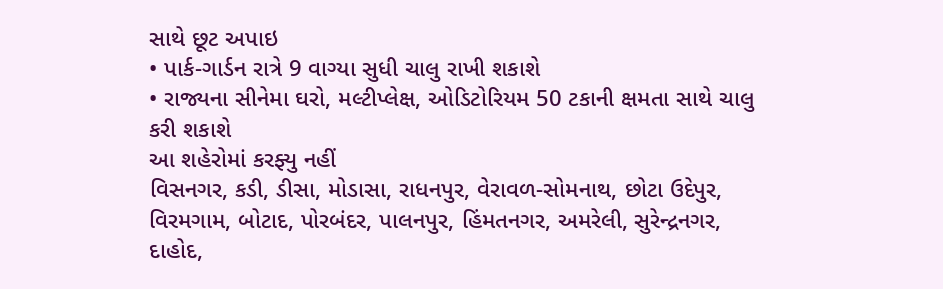સાથે છૂટ અપાઇ
• પાર્ક-ગાર્ડન રાત્રે 9 વાગ્યા સુધી ચાલુ રાખી શકાશે
• રાજ્યના સીનેમા ઘરો, મલ્ટીપ્લેક્ષ, ઓડિટોરિયમ 50 ટકાની ક્ષમતા સાથે ચાલુ કરી શકાશે
આ શહેરોમાં કરફ્યુ નહીં
વિસનગર, કડી, ડીસા, મોડાસા, રાધનપુર, વેરાવળ-સોમનાથ, છોટા ઉદેપુર, વિરમગામ, બોટાદ, પોરબંદર, પાલનપુર, હિંમતનગર, અમરેલી, સુરેન્દ્રનગર, દાહોદ,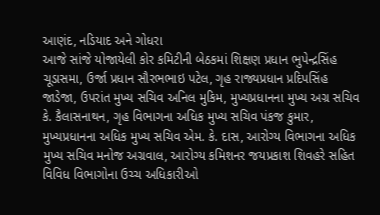આણંદ, નડિયાદ અને ગોધરા
આજે સાંજે યોજાયેલી કોર કમિટીની બેઠકમાં શિક્ષણ પ્રધાન ભુપેન્દ્રસિંહ ચૂડાસમા, ઉર્જા પ્રધાન સૌરભભાઇ પટેલ, ગૃહ રાજ્યપ્રધાન પ્રદિપસિંહ જાડેજા, ઉપરાંત મુખ્ય સચિવ અનિલ મુકિમ, મુખ્યપ્રધાનના મુખ્ય અગ્ર સચિવ કે. કૈલાસનાથન, ગૃહ વિભાગના અધિક મુખ્ય સચિવ પંકજ કુમાર, મુખ્યપ્રધાનના અધિક મુખ્ય સચિવ એમ. કે. દાસ, આરોગ્ય વિભાગના અધિક મુખ્ય સચિવ મનોજ અગ્રવાલ, આરોગ્ય કમિશનર જયપ્રકાશ શિવહરે સહિત વિવિધ વિભાગોના ઉચ્ચ અધિકારીઓ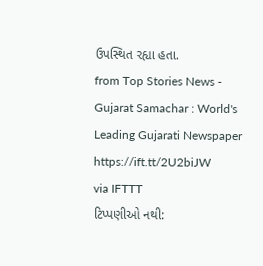ઉપસ્થિત રહ્યા હતા.
from Top Stories News - Gujarat Samachar : World's Leading Gujarati Newspaper https://ift.tt/2U2biJW
via IFTTT
ટિપ્પણીઓ નથી: